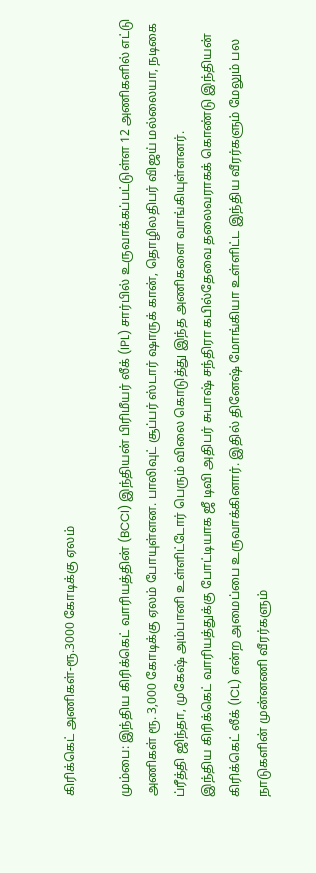கிரிக்கெட் அணிகள்-ரூ.3000 கோடிக்கு ஏலம்

மும்பை: இந்திய கிரிக்கெட் வாரியத்தின் (BCCI) இந்தியன் பிரிமீயர் லீக் (IPL) சார்பில் உருவாக்கப்பட்டுள்ள 12 அணிகளில் எட்டு அணிகள் ரூ. 3,000 கோடிக்கு ஏலம் போயுள்ளன. பாலிவுட் சூப்பர் ஸ்டார் ஷாருக் கான், தொழிலதிபர் விஜய் மல்லையா, நடிகை ப்ரீத்தி ஜிந்தா, முகேஷ் அம்பானி உள்ளிட்டோர் பெரும் விலை கொடுத்து இந்த அணிகளை வாங்கியுள்ளனர்.
இந்திய கிரிக்கெட் வாரியத்துக்கு போட்டியாக ஜீ டிவி அதிபர் சுபாஷ் சந்திரா கபில்தேவை தலைவராகக் கொண்டு இந்தியன் கிரிக்கெட் லீக் (ICL) என்ற அமைப்பை உருவாக்கினார். இதில் தினேஷ் மோங்கியா உள்ளிட்ட இந்திய வீரர்களும் மேலும் பல நாடுகளின் முன்னணி வீரர்களும்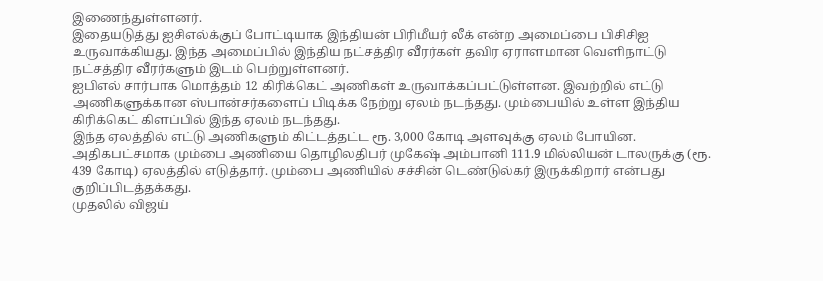இணைந்துள்ளனர்.
இதையடுத்து ஐசிஎல்க்குப் போட்டியாக இந்தியன் பிரிமீயர் லீக் என்ற அமைப்பை பிசிசிஐ உருவாக்கியது. இந்த அமைப்பில் இந்திய நட்சத்திர வீரர்கள் தவிர ஏராளமான வெளிநாட்டு நட்சத்திர வீரர்களும் இடம் பெற்றுள்ளனர்.
ஐபிஎல் சார்பாக மொத்தம் 12 கிரிக்கெட் அணிகள் உருவாக்கப்பட்டுள்ளன. இவற்றில் எட்டு அணிகளுக்கான ஸ்பான்சர்களைப் பிடிக்க நேற்று ஏலம் நடந்தது. மும்பையில் உள்ள இந்திய கிரிக்கெட் கிளப்பில் இந்த ஏலம் நடந்தது.
இந்த ஏலத்தில் எட்டு அணிகளும் கிட்டத்தட்ட ரூ. 3,000 கோடி அளவுக்கு ஏலம் போயின.
அதிகபட்சமாக மும்பை அணியை தொழிலதிபர் முகேஷ் அம்பானி 111.9 மில்லியன் டாலருக்கு (ரூ. 439 கோடி) ஏலத்தில் எடுத்தார். மும்பை அணியில் சச்சின் டெண்டுல்கர் இருக்கிறார் என்பது குறிப்பிடத்தக்கது.
முதலில் விஜய்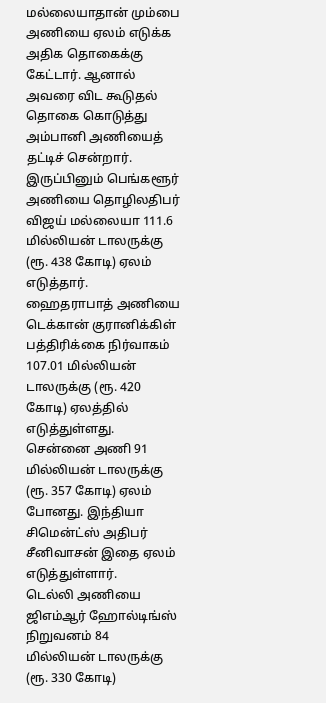மல்லையாதான் மும்பை அணியை ஏலம் எடுக்க அதிக தொகைக்கு கேட்டார். ஆனால் அவரை விட கூடுதல் தொகை கொடுத்து அம்பானி அணியைத் தட்டிச் சென்றார்.
இருப்பினும் பெங்களூர் அணியை தொழிலதிபர் விஜய் மல்லையா 111.6 மில்லியன் டாலருக்கு (ரூ. 438 கோடி) ஏலம் எடுத்தார்.
ஹைதராபாத் அணியை டெக்கான் குரானிக்கிள் பத்திரிக்கை நிர்வாகம் 107.01 மில்லியன் டாலருக்கு (ரூ. 420 கோடி) ஏலத்தில் எடுத்துள்ளது.
சென்னை அணி 91 மில்லியன் டாலருக்கு (ரூ. 357 கோடி) ஏலம் போனது. இந்தியா சிமென்ட்ஸ் அதிபர் சீனிவாசன் இதை ஏலம் எடுத்துள்ளார்.
டெல்லி அணியை ஜிஎம்ஆர் ஹோல்டிங்ஸ் நிறுவனம் 84 மில்லியன் டாலருக்கு (ரூ. 330 கோடி)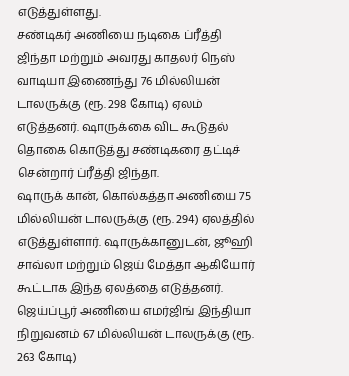எடுத்துள்ளது.
சண்டிகர் அணியை நடிகை ப்ரீத்தி ஜிந்தா மற்றும் அவரது காதலர் நெஸ் வாடியா இணைந்து 76 மில்லியன் டாலருக்கு (ரூ. 298 கோடி) ஏலம் எடுத்தனர். ஷாருக்கை விட கூடுதல் தொகை கொடுத்து சண்டிகரை தட்டிச் சென்றார் ப்ரீத்தி ஜிந்தா.
ஷாருக் கான், கொல்கத்தா அணியை 75 மில்லியன் டாலருக்கு (ரூ. 294) ஏலத்தில் எடுத்துள்ளார். ஷாருக்கானுடன், ஜூஹி சாவ்லா மற்றும் ஜெய் மேத்தா ஆகியோர் கூட்டாக இந்த ஏலத்தை எடுத்தனர்.
ஜெய்ப்பூர் அணியை எமர்ஜிங் இந்தியா நிறுவனம் 67 மில்லியன் டாலருக்கு (ரூ. 263 கோடி)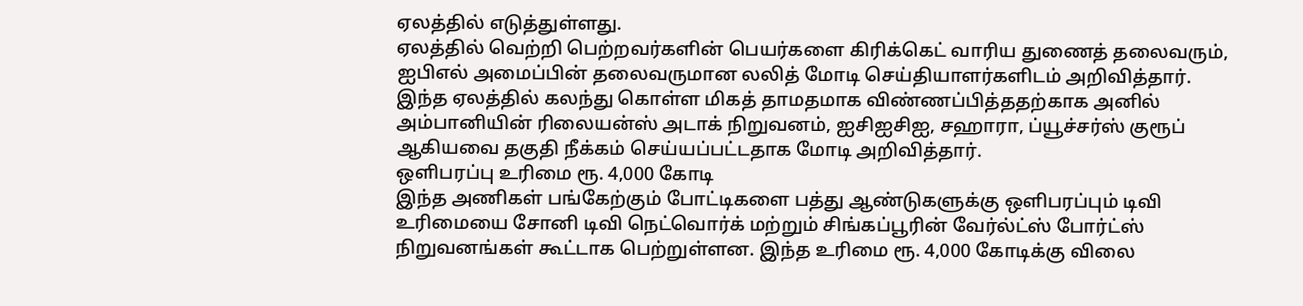ஏலத்தில் எடுத்துள்ளது.
ஏலத்தில் வெற்றி பெற்றவர்களின் பெயர்களை கிரிக்கெட் வாரிய துணைத் தலைவரும், ஐபிஎல் அமைப்பின் தலைவருமான லலித் மோடி செய்தியாளர்களிடம் அறிவித்தார்.
இந்த ஏலத்தில் கலந்து கொள்ள மிகத் தாமதமாக விண்ணப்பித்ததற்காக அனில் அம்பானியின் ரிலையன்ஸ் அடாக் நிறுவனம், ஐசிஐசிஐ, சஹாரா, ப்யூச்சர்ஸ் குரூப் ஆகியவை தகுதி நீக்கம் செய்யப்பட்டதாக மோடி அறிவித்தார்.
ஒளிபரப்பு உரிமை ரூ. 4,000 கோடி
இந்த அணிகள் பங்கேற்கும் போட்டிகளை பத்து ஆண்டுகளுக்கு ஒளிபரப்பும் டிவி உரிமையை சோனி டிவி நெட்வொர்க் மற்றும் சிங்கப்பூரின் வேர்ல்ட்ஸ் போர்ட்ஸ் நிறுவனங்கள் கூட்டாக பெற்றுள்ளன. இந்த உரிமை ரூ. 4,000 கோடிக்கு விலை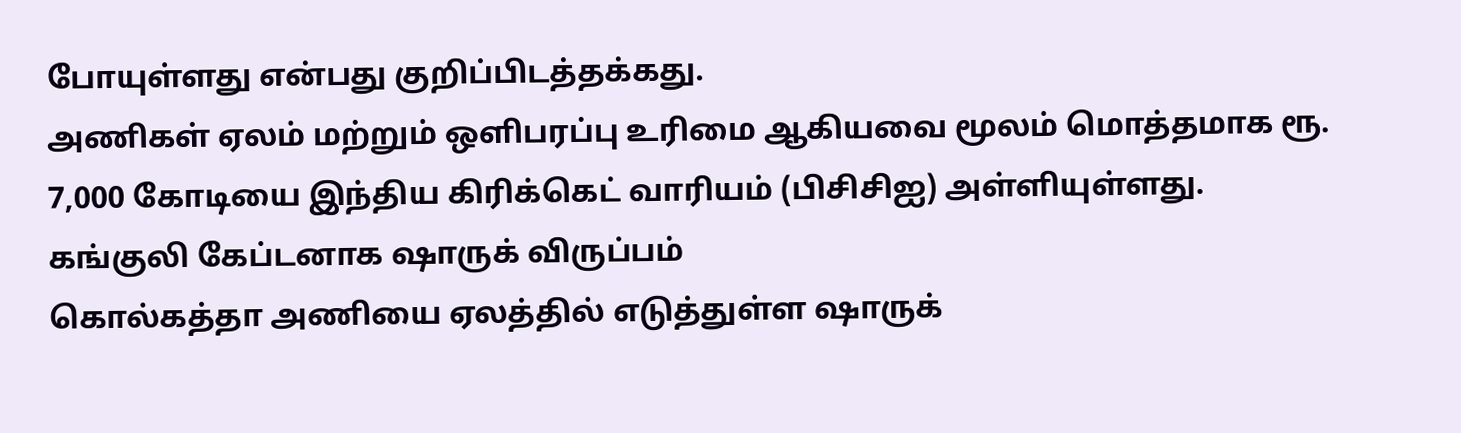போயுள்ளது என்பது குறிப்பிடத்தக்கது.
அணிகள் ஏலம் மற்றும் ஒளிபரப்பு உரிமை ஆகியவை மூலம் மொத்தமாக ரூ. 7,000 கோடியை இந்திய கிரிக்கெட் வாரியம் (பிசிசிஐ) அள்ளியுள்ளது.
கங்குலி கேப்டனாக ஷாருக் விருப்பம்
கொல்கத்தா அணியை ஏலத்தில் எடுத்துள்ள ஷாருக்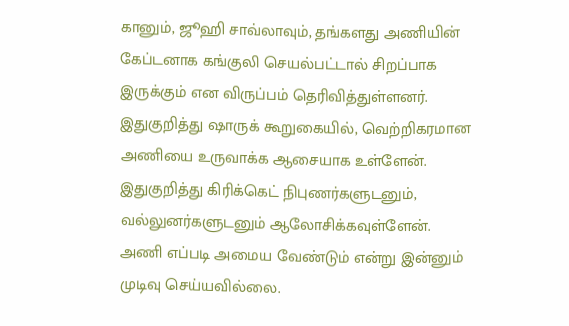கானும், ஜூஹி சாவ்லாவும், தங்களது அணியின் கேப்டனாக கங்குலி செயல்பட்டால் சிறப்பாக இருக்கும் என விருப்பம் தெரிவித்துள்ளனர்.
இதுகுறித்து ஷாருக் கூறுகையில், வெற்றிகரமான அணியை உருவாக்க ஆசையாக உள்ளேன். இதுகுறித்து கிரிக்கெட் நிபுணர்களுடனும், வல்லுனர்களுடனும் ஆலோசிக்கவுள்ளேன்.
அணி எப்படி அமைய வேண்டும் என்று இன்னும் முடிவு செய்யவில்லை.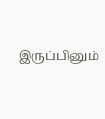இருப்பினும்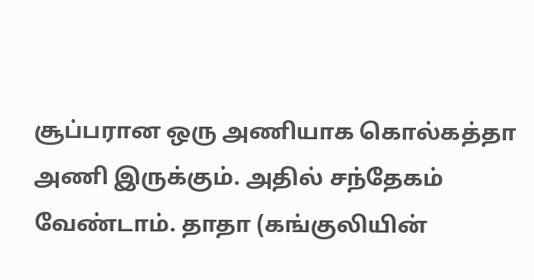சூப்பரான ஒரு அணியாக கொல்கத்தா அணி இருக்கும். அதில் சந்தேகம் வேண்டாம். தாதா (கங்குலியின்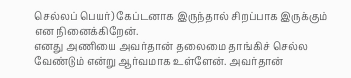செல்லப் பெயர்) கேப்டனாக இருந்தால் சிறப்பாக இருக்கும் என நினைக்கிறேன்.
எனது அணியை அவர்தான் தலைமை தாங்கிச் செல்ல வேண்டும் என்று ஆர்வமாக உள்ளேன். அவர்தான்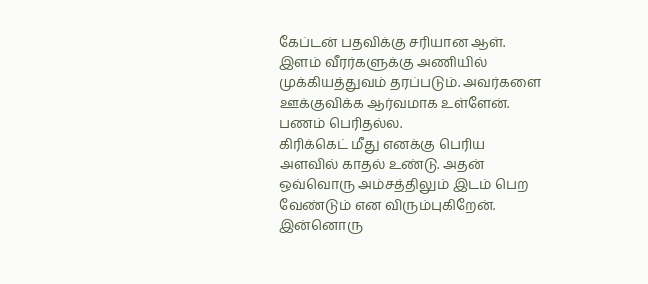கேப்டன் பதவிக்கு சரியான ஆள். இளம் வீரர்களுக்கு அணியில் முக்கியத்துவம் தரப்படும். அவர்களை ஊக்குவிக்க ஆர்வமாக உள்ளேன். பணம் பெரிதல்ல.
கிரிக்கெட் மீது எனக்கு பெரிய அளவில் காதல் உண்டு. அதன் ஒவ்வொரு அம்சத்திலும் இடம் பெற வேண்டும் என விரும்புகிறேன். இன்னொரு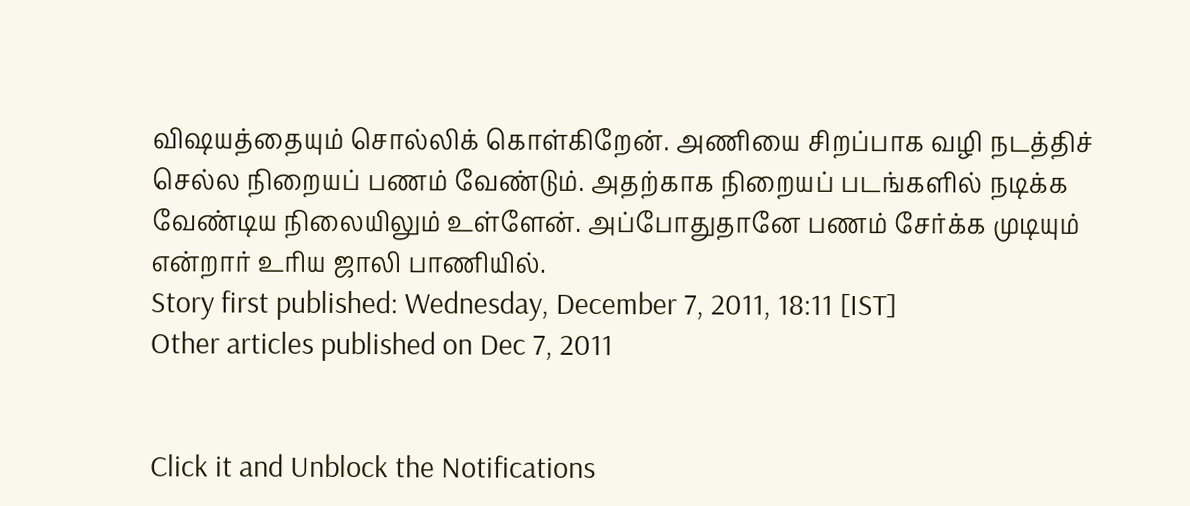விஷயத்தையும் சொல்லிக் கொள்கிறேன். அணியை சிறப்பாக வழி நடத்திச் செல்ல நிறையப் பணம் வேண்டும். அதற்காக நிறையப் படங்களில் நடிக்க வேண்டிய நிலையிலும் உள்ளேன். அப்போதுதானே பணம் சேர்க்க முடியும் என்றார் உரிய ஜாலி பாணியில்.
Story first published: Wednesday, December 7, 2011, 18:11 [IST]
Other articles published on Dec 7, 2011


Click it and Unblock the Notifications